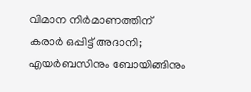വിമാന നിർമാണത്തിന് കരാർ ഒപ്പിട്ട് അദാനി; എയർബസിനും ബോയിങ്ങിനും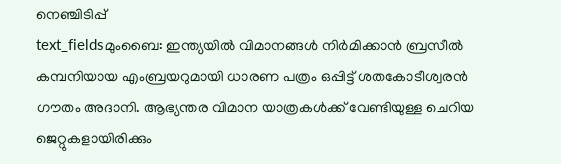നെഞ്ചിടിപ്പ്
text_fieldsമുംബൈ: ഇന്ത്യയിൽ വിമാനങ്ങൾ നിർമിക്കാൻ ബ്രസീൽ കമ്പനിയായ എംബ്രയറുമായി ധാരണ പത്രം ഒപ്പിട്ട് ശതകോടീശ്വരൻ ഗൗതം അദാനി. ആഭ്യന്തര വിമാന യാത്രകൾക്ക് വേണ്ടിയുള്ള ചെറിയ ജെറ്റുകളായിരിക്കും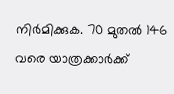നിർമിക്കുക. 70 മുതൽ 146 വരെ യാത്രക്കാർക്ക്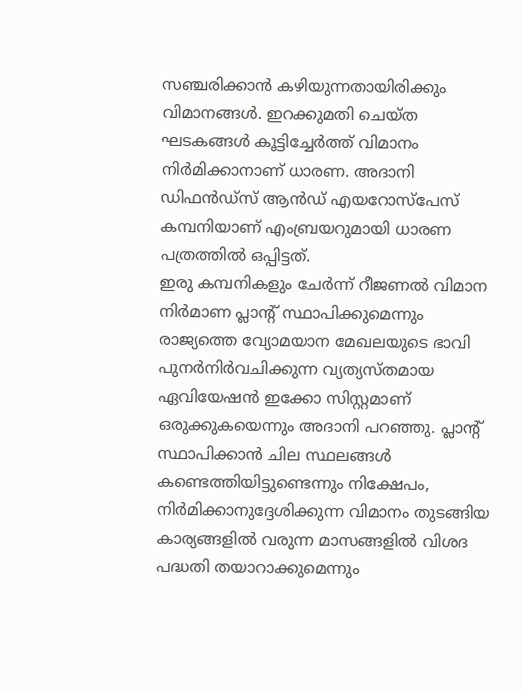സഞ്ചരിക്കാൻ കഴിയുന്നതായിരിക്കും വിമാനങ്ങൾ. ഇറക്കുമതി ചെയ്ത ഘടകങ്ങൾ കൂട്ടിച്ചേർത്ത് വിമാനം നിർമിക്കാനാണ് ധാരണ. അദാനി ഡിഫൻഡ്സ് ആൻഡ് എയറോസ്പേസ് കമ്പനിയാണ് എംബ്രയറുമായി ധാരണ പത്രത്തിൽ ഒപ്പിട്ടത്.
ഇരു കമ്പനികളും ചേർന്ന് റീജണൽ വിമാന നിർമാണ പ്ലാന്റ് സ്ഥാപിക്കുമെന്നും രാജ്യത്തെ വ്യോമയാന മേഖലയുടെ ഭാവി പുനർനിർവചിക്കുന്ന വ്യത്യസ്തമായ ഏവിയേഷൻ ഇക്കോ സിസ്റ്റമാണ് ഒരുക്കുകയെന്നും അദാനി പറഞ്ഞു. പ്ലാന്റ് സ്ഥാപിക്കാൻ ചില സ്ഥലങ്ങൾ കണ്ടെത്തിയിട്ടുണ്ടെന്നും നിക്ഷേപം, നിർമിക്കാനുദ്ദേശിക്കുന്ന വിമാനം തുടങ്ങിയ കാര്യങ്ങളിൽ വരുന്ന മാസങ്ങളിൽ വിശദ പദ്ധതി തയാറാക്കുമെന്നും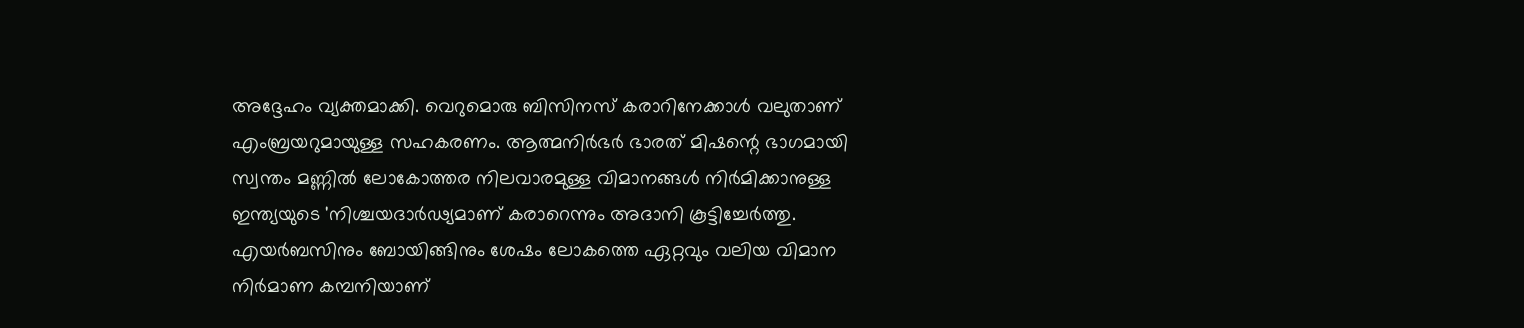അദ്ദേഹം വ്യക്തമാക്കി. വെറുമൊരു ബിസിനസ് കരാറിനേക്കാൾ വലുതാണ് എംബ്രയറുമായുള്ള സഹകരണം. ആത്മനിർഭർ ഭാരത് മിഷന്റെ ഭാഗമായി സ്വന്തം മണ്ണിൽ ലോകോത്തര നിലവാരമുള്ള വിമാനങ്ങൾ നിർമിക്കാനുള്ള ഇന്ത്യയുടെ 'നിശ്ചയദാർഢ്യമാണ് കരാറെന്നും അദാനി കൂട്ടിച്ചേർത്തു.
എയർബസിനും ബോയിങ്ങിനും ശേഷം ലോകത്തെ ഏറ്റവും വലിയ വിമാന നിർമാണ കമ്പനിയാണ്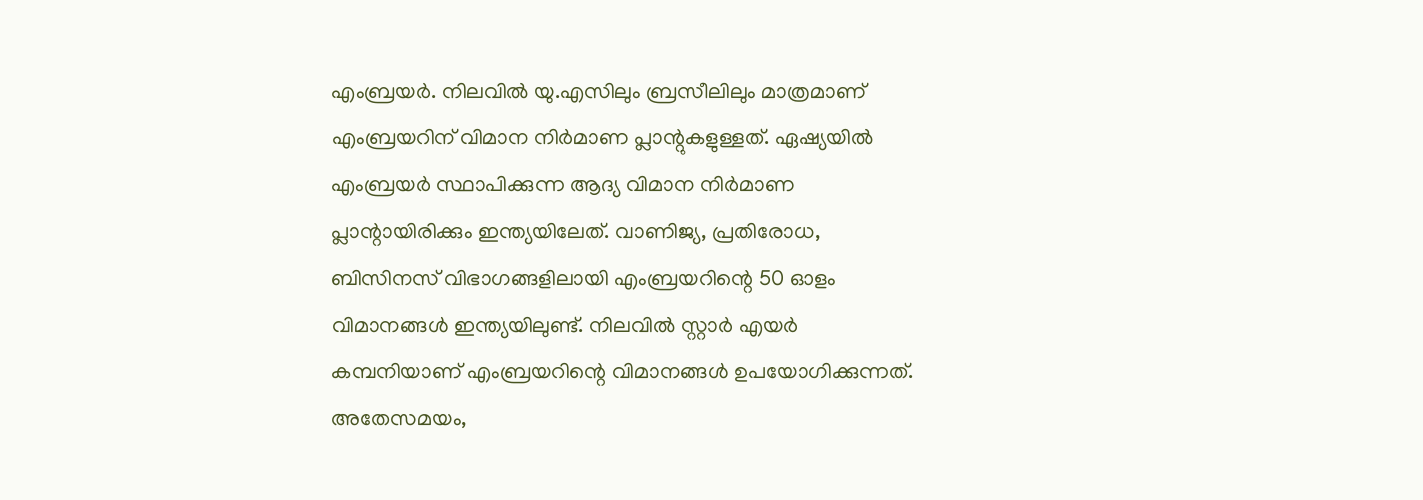എംബ്രയർ. നിലവിൽ യു.എസിലും ബ്രസീലിലും മാത്രമാണ് എംബ്രയറിന് വിമാന നിർമാണ പ്ലാന്റുകളുള്ളത്. ഏഷ്യയിൽ എംബ്രയർ സ്ഥാപിക്കുന്ന ആദ്യ വിമാന നിർമാണ പ്ലാന്റായിരിക്കും ഇന്ത്യയിലേത്. വാണിജ്യ, പ്രതിരോധ, ബിസിനസ് വിഭാഗങ്ങളിലായി എംബ്രയറിന്റെ 50 ഓളം വിമാനങ്ങൾ ഇന്ത്യയിലുണ്ട്. നിലവിൽ സ്റ്റാർ എയർ കമ്പനിയാണ് എംബ്രയറിന്റെ വിമാനങ്ങൾ ഉപയോഗിക്കുന്നത്. അതേസമയം,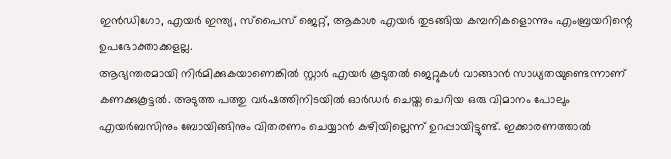ഇൻഡിഗോ, എയർ ഇന്ത്യ, സ്പൈസ് ജെറ്റ്, ആകാശ എയർ തുടങ്ങിയ കമ്പനികളൊന്നും എംബ്രയറിന്റെ ഉപഭോക്താക്കളല്ല.
ആഭ്യന്തരമായി നിർമിക്കുകയാണെങ്കിൽ സ്റ്റാർ എയർ കൂടുതൽ ജെറ്റുകൾ വാങ്ങാൻ സാധ്യതയുണ്ടെന്നാണ് കണക്കുകൂട്ടൽ. അടുത്ത പത്തു വർഷത്തിനിടയിൽ ഓർഡർ ചെയ്ത ചെറിയ ഒരു വിമാനം പോലും എയർബസിനും ബോയിങ്ങിനും വിതരണം ചെയ്യാൻ കഴിയില്ലെന്ന് ഉറപ്പായിട്ടുണ്ട്. ഇക്കാരണത്താൽ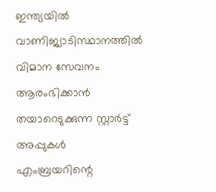ഇന്ത്യയിൽ വാണിജ്യാടിസ്ഥാനത്തിൽ വിമാന സേവനം ആരംഭിക്കാൻ തയാറെടുക്കുന്ന സ്റ്റാർട്ട് അപ്പുകൾ എംബ്രയറിന്റെ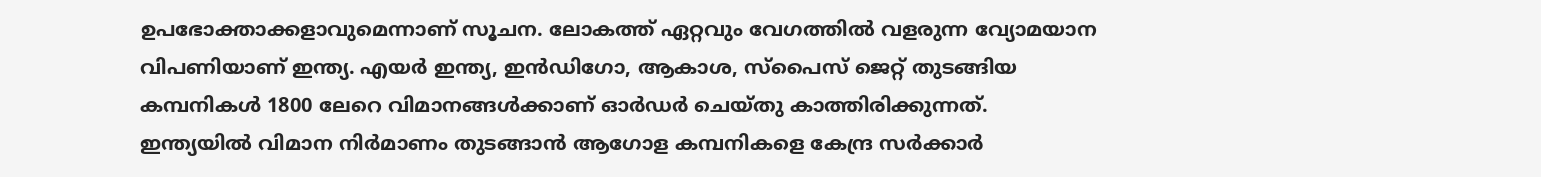ഉപഭോക്താക്കളാവുമെന്നാണ് സൂചന. ലോകത്ത് ഏറ്റവും വേഗത്തിൽ വളരുന്ന വ്യോമയാന വിപണിയാണ് ഇന്ത്യ. എയർ ഇന്ത്യ, ഇൻഡിഗോ, ആകാശ, സ്പൈസ് ജെറ്റ് തുടങ്ങിയ കമ്പനികൾ 1800 ലേറെ വിമാനങ്ങൾക്കാണ് ഓർഡർ ചെയ്തു കാത്തിരിക്കുന്നത്.
ഇന്ത്യയിൽ വിമാന നിർമാണം തുടങ്ങാൻ ആഗോള കമ്പനികളെ കേന്ദ്ര സർക്കാർ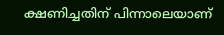ക്ഷണിച്ചതിന് പിന്നാലെയാണ്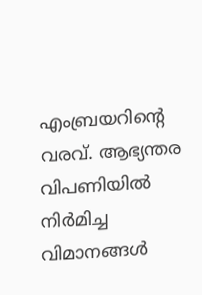എംബ്രയറിന്റെ വരവ്. ആഭ്യന്തര വിപണിയിൽ നിർമിച്ച വിമാനങ്ങൾ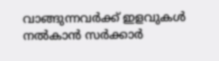വാങ്ങുന്നവർക്ക് ഇളവുകൾ നൽകാൻ സർക്കാർ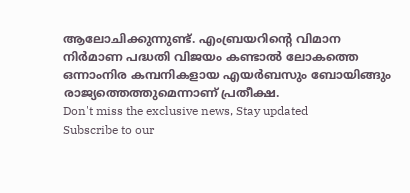ആലോചിക്കുന്നുണ്ട്. എംബ്രയറിന്റെ വിമാന നിർമാണ പദ്ധതി വിജയം കണ്ടാൽ ലോകത്തെ ഒന്നാംനിര കമ്പനികളായ എയർബസും ബോയിങ്ങും രാജ്യത്തെത്തുമെന്നാണ് പ്രതീക്ഷ.
Don't miss the exclusive news, Stay updated
Subscribe to our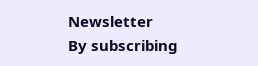Newsletter
By subscribing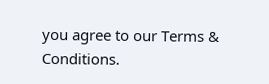you agree to our Terms & Conditions.